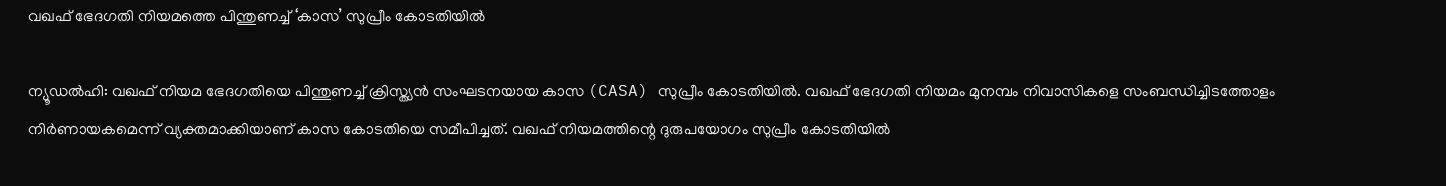വഖഫ് ഭേദഗതി നിയമത്തെ പിന്തുണച്ച് ‘കാസ’ സുപ്രീം കോടതിയിൽ

ന്യൂഡല്‍ഹി: വഖഫ് നിയമ ഭേദഗതിയെ പിന്തുണച്ച് ക്രിസ്ത്യന്‍ സംഘടനയായ കാസ (CASA) സുപ്രീം കോടതിയില്‍. വഖഫ് ഭേദഗതി നിയമം മുനമ്പം നിവാസികളെ സംബന്ധിച്ചിടത്തോളം നിര്‍ണായകമെന്ന് വ്യക്തമാക്കിയാണ് കാസ കോടതിയെ സമീപിച്ചത്. വഖഫ് നിയമത്തിന്റെ ദുരുപയോഗം സുപ്രീം കോടതിയില്‍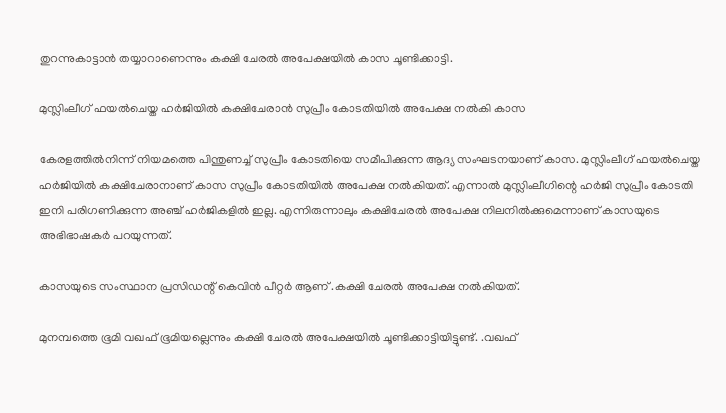തുറന്നുകാട്ടാന്‍ തയ്യാറാണെന്നും കക്ഷി ചേരല്‍ അപേക്ഷയില്‍ കാസ ചൂണ്ടിക്കാട്ടി.

മുസ്ലിംലീഗ് ഫയല്‍ചെയ്ത ഹര്‍ജിയില്‍ കക്ഷിചേരാൻ സുപ്രീം കോടതിയില്‍ അപേക്ഷ നല്‍കി കാസ

കേരളത്തില്‍നിന്ന് നിയമത്തെ പിന്തുണച്ച് സുപ്രീം കോടതിയെ സമീപിക്കുന്ന ആദ്യ സംഘടനയാണ് കാസ. മുസ്ലിംലീഗ് ഫയല്‍ചെയ്ത ഹര്‍ജിയില്‍ കക്ഷിചേരാനാണ് കാസ സുപ്രീം കോടതിയില്‍ അപേക്ഷ നല്‍കിയത്. എന്നാല്‍ മുസ്ലിംലീഗിന്റെ ഹര്‍ജി സുപ്രീം കോടതി ഇനി പരിഗണിക്കുന്ന അഞ്ച് ഹര്‍ജികളില്‍ ഇല്ല. എന്നിരുന്നാലും കക്ഷിചേരല്‍ അപേക്ഷ നിലനില്‍ക്കുമെന്നാണ് കാസയുടെ അഭിഭാഷകര്‍ പറയുന്നത്.

കാസയുടെ സംസ്ഥാന പ്രസിഡന്റ് കെവിന്‍ പീറ്റര്‍ ആണ് .കക്ഷി ചേരല്‍ അപേക്ഷ നൽകിയത്.

മുനമ്പത്തെ ഭൂമി വഖഫ് ഭൂമിയല്ലെന്നും കക്ഷി ചേരല്‍ അപേക്ഷയില്‍ ചൂണ്ടിക്കാട്ടിയിട്ടുണ്ട്. .വഖഫ്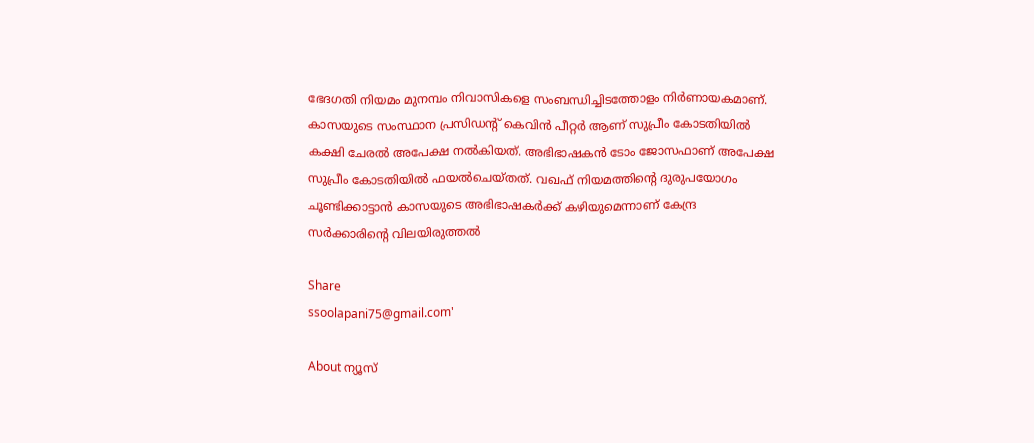ഭേദഗതി നിയമം മുനമ്പം നിവാസികളെ സംബന്ധിച്ചിടത്തോളം നിര്‍ണായകമാണ്. കാസയുടെ സംസ്ഥാന പ്രസിഡന്റ് കെവിന്‍ പീറ്റര്‍ ആണ് സുപ്രീം കോടതിയില്‍ കക്ഷി ചേരല്‍ അപേക്ഷ നല്‍കിയത്. അഭിഭാഷകന്‍ ടോം ജോസഫാണ് അപേക്ഷ സുപ്രീം കോടതിയില്‍ ഫയല്‍ചെയ്തത്. വഖഫ് നിയമത്തിന്റെ ദുരുപയോഗം ചൂണ്ടിക്കാട്ടാന്‍ കാസയുടെ അഭിഭാഷകര്‍ക്ക് കഴിയുമെന്നാണ് കേന്ദ്ര സര്‍ക്കാരിന്റെ വിലയിരുത്തല്‍

Share
ssoolapani75@gmail.com'

About ന്യൂസ്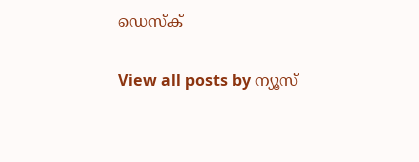ഡെസ്ക്

View all posts by ന്യൂസ്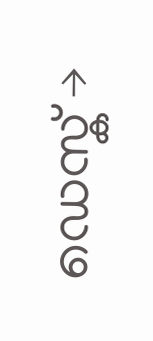ഡെസ്ക് →